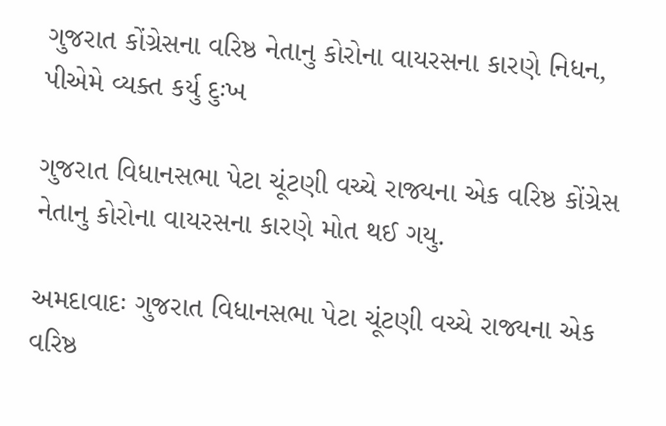ગુજરાત કોંગ્રેસના વરિષ્ઠ નેતાનુ કોરોના વાયરસના કારણે નિધન, પીએમે વ્યક્ત કર્યુ દુઃખ

ગુજરાત વિધાનસભા પેટા ચૂંટણી વચ્ચે રાજ્યના એક વરિષ્ઠ કોંગ્રેસ નેતાનુ કોરોના વાયરસના કારણે મોત થઈ ગયુ.

અમદાવાદઃ ગુજરાત વિધાનસભા પેટા ચૂંટણી વચ્ચે રાજ્યના એક વરિષ્ઠ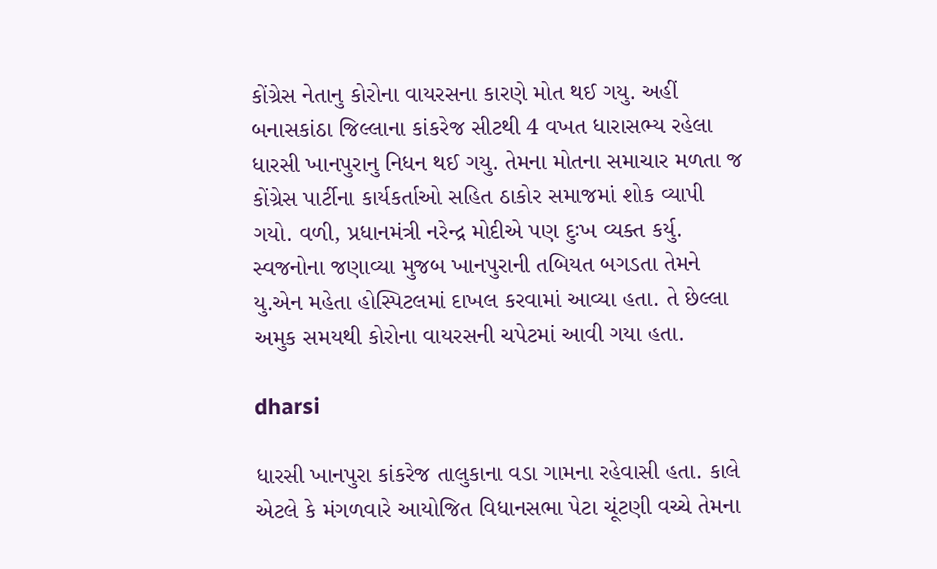કોંગ્રેસ નેતાનુ કોરોના વાયરસના કારણે મોત થઈ ગયુ. અહીં બનાસકાંઠા જિલ્લાના કાંકરેજ સીટથી 4 વખત ધારાસભ્ય રહેલા ધારસી ખાનપુરાનુ નિધન થઈ ગયુ. તેમના મોતના સમાચાર મળતા જ કોંગ્રેસ પાર્ટીના કાર્યકર્તાઓ સહિત ઠાકોર સમાજમાં શોક વ્યાપી ગયો. વળી, પ્રધાનમંત્રી નરેન્દ્ર મોદીએ પણ દુઃખ વ્યક્ત કર્યુ. સ્વજનોના જણાવ્યા મુજબ ખાનપુરાની તબિયત બગડતા તેમને યુ.એન મહેતા હોસ્પિટલમાં દાખલ કરવામાં આવ્યા હતા. તે છેલ્લા અમુક સમયથી કોરોના વાયરસની ચપેટમાં આવી ગયા હતા.

dharsi

ધારસી ખાનપુરા કાંકરેજ તાલુકાના વડા ગામના રહેવાસી હતા. કાલે એટલે કે મંગળવારે આયોજિત વિધાનસભા પેટા ચૂંટણી વચ્ચે તેમના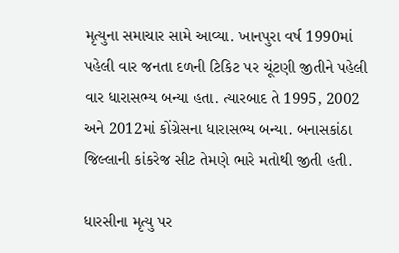મૃત્યુના સમાચાર સામે આવ્યા. ખાનપુરા વર્ષ 1990માં પહેલી વાર જનતા દળની ટિકિટ પર ચૂંટણી જીતીને પહેલી વાર ધારાસભ્ય બન્યા હતા. ત્યારબાદ તે 1995, 2002 અને 2012માં કોંગ્રેસના ધારાસભ્ય બન્યા. બનાસકાંઠા જિલ્લાની કાંકરેજ સીટ તેમણે ભારે મતોથી જીતી હતી.

ધારસીના મૃત્યુ પર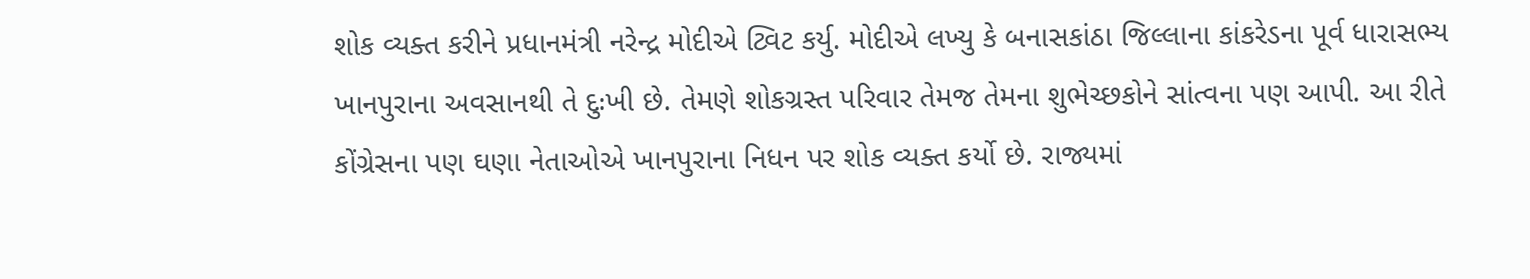શોક વ્યક્ત કરીને પ્રધાનમંત્રી નરેન્દ્ર મોદીએ ટ્વિટ કર્યુ. મોદીએ લખ્યુ કે બનાસકાંઠા જિલ્લાના કાંકરેડના પૂર્વ ધારાસભ્ય ખાનપુરાના અવસાનથી તે દુઃખી છે. તેમણે શોકગ્રસ્ત પરિવાર તેમજ તેમના શુભેચ્છકોને સાંત્વના પણ આપી. આ રીતે કોંગ્રેસના પણ ઘણા નેતાઓએ ખાનપુરાના નિધન પર શોક વ્યક્ત કર્યો છે. રાજ્યમાં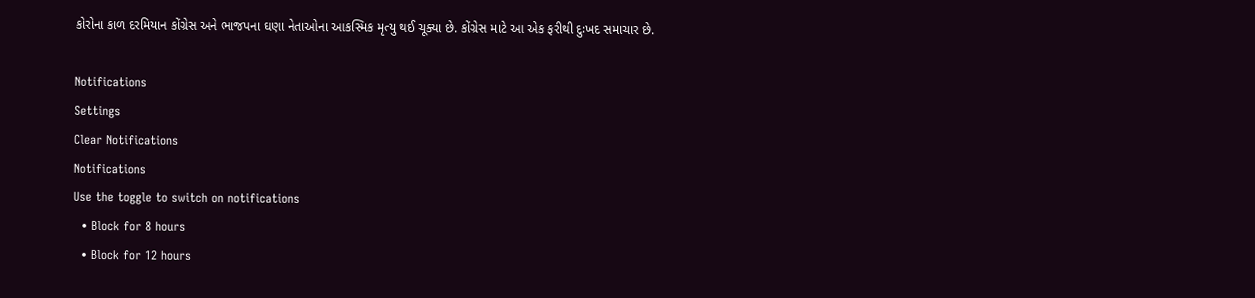કોરોના કાળ દરમિયાન કોંગ્રેસ અને ભાજપના ઘણા નેતાઓના આકસ્મિક મૃત્યુ થઈ ચૂક્યા છે. કોંગ્રેસ માટે આ એક ફરીથી દુઃખદ સમાચાર છે.

Notifications
Settings
Clear Notifications
Notifications
Use the toggle to switch on notifications
  • Block for 8 hours
  • Block for 12 hours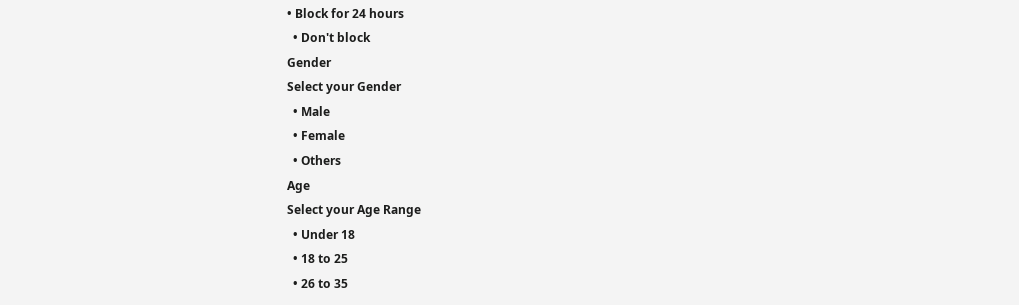• Block for 24 hours
  • Don't block
Gender
Select your Gender
  • Male
  • Female
  • Others
Age
Select your Age Range
  • Under 18
  • 18 to 25
  • 26 to 35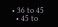• 36 to 45
  • 45 to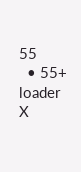55
  • 55+
loader
X